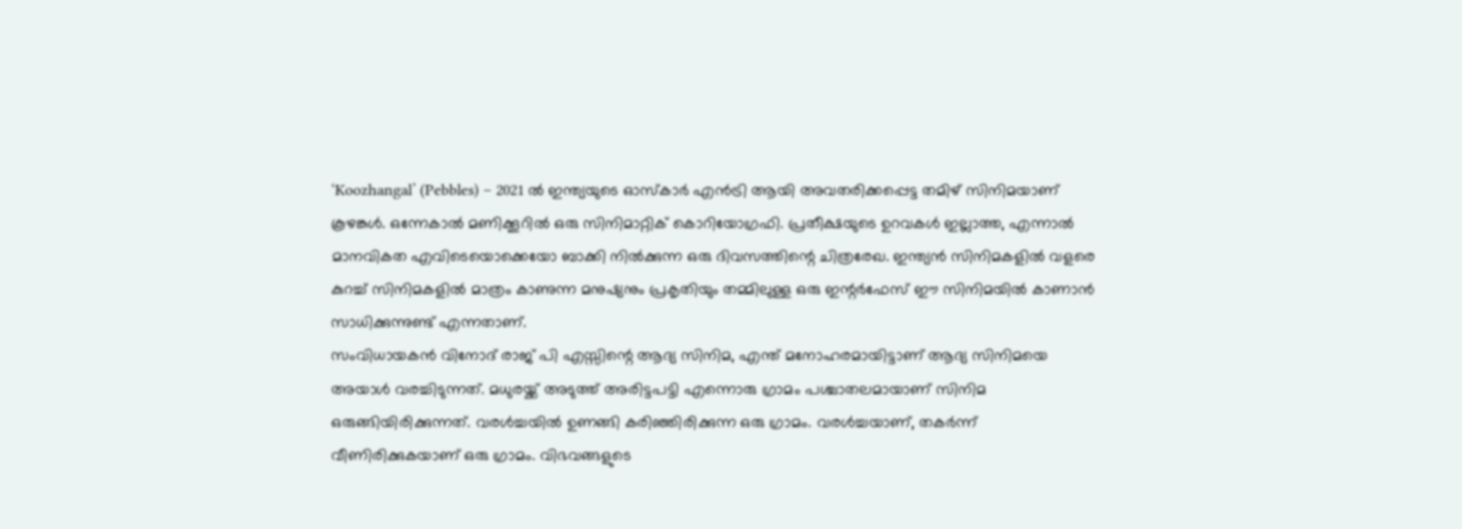‘Koozhangal’ (Pebbles) – 2021 ൽ ഇന്ത്യയുടെ ഓസ്കാർ എൻട്രി ആയി അവതരിക്കപ്പെട്ട തമിഴ് സിനിമയാണ് കൂഴങ്കൾ. ഒന്നേകാൽ മണിക്കൂറിൽ ഒരു സിനിമാറ്റിക് കൊറിയോഗ്രഫി. പ്രതീക്ഷയുടെ ഉറവകൾ ഇല്ലാത്ത, എന്നാൽ മാനവികത എവിടെയൊക്കെയോ ബാക്കി നിൽക്കുന്ന ഒരു ദിവസത്തിന്റെ ചിത്രരേഖ. ഇന്ത്യൻ സിനിമകളിൽ വളരെ കുറച്ച് സിനിമകളിൽ മാത്രം കാണുന്ന മനുഷ്യനും പ്രകൃതിയും തമ്മിലുള്ള ഒരു ഇന്റർഫേസ് ഈ സിനിമയിൽ കാണാൻ സാധിക്കുന്നുണ്ട് എന്നതാണ്.
സംവിധായകൻ വിനോദ് രാജ് പി എസ്സിന്റെ ആദ്യ സിനിമ, എന്ത് മനോഹരമായിട്ടാണ് ആദ്യ സിനിമയെ അയാൾ വരച്ചിടുന്നത്. മധുരയ്ക്ക് അടുത്ത് അരിട്ടപട്ടി എന്നൊരു ഗ്രാമം പശ്ചാതലമായാണ് സിനിമ ഒരുങ്ങിയിരിക്കുന്നത്. വരൾച്ചയിൽ ഉണങ്ങി കരിഞ്ഞിരിക്കുന്ന ഒരു ഗ്രാമം. വരൾച്ചയാണ്, തകർന്ന് വീണിരിക്കുകയാണ് ഒരു ഗ്രാമം. വിഭവങ്ങളുടെ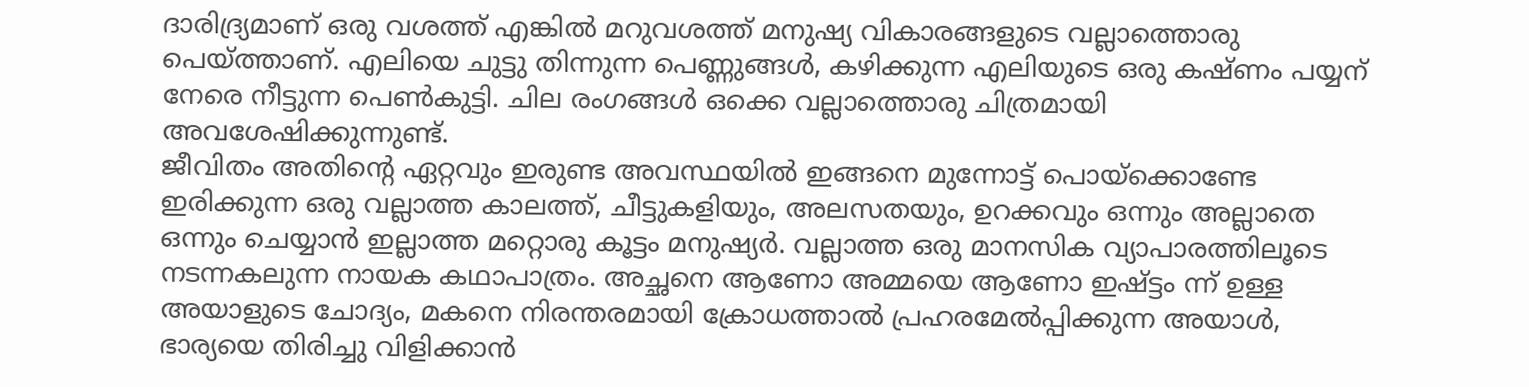ദാരിദ്ര്യമാണ് ഒരു വശത്ത് എങ്കിൽ മറുവശത്ത് മനുഷ്യ വികാരങ്ങളുടെ വല്ലാത്തൊരു പെയ്ത്താണ്. എലിയെ ചുട്ടു തിന്നുന്ന പെണ്ണുങ്ങൾ, കഴിക്കുന്ന എലിയുടെ ഒരു കഷ്ണം പയ്യന് നേരെ നീട്ടുന്ന പെൺകുട്ടി. ചില രംഗങ്ങൾ ഒക്കെ വല്ലാത്തൊരു ചിത്രമായി അവശേഷിക്കുന്നുണ്ട്.
ജീവിതം അതിന്റെ ഏറ്റവും ഇരുണ്ട അവസ്ഥയിൽ ഇങ്ങനെ മുന്നോട്ട് പൊയ്ക്കൊണ്ടേ ഇരിക്കുന്ന ഒരു വല്ലാത്ത കാലത്ത്, ചീട്ടുകളിയും, അലസതയും, ഉറക്കവും ഒന്നും അല്ലാതെ ഒന്നും ചെയ്യാൻ ഇല്ലാത്ത മറ്റൊരു കൂട്ടം മനുഷ്യർ. വല്ലാത്ത ഒരു മാനസിക വ്യാപാരത്തിലൂടെ നടന്നകലുന്ന നായക കഥാപാത്രം. അച്ഛനെ ആണോ അമ്മയെ ആണോ ഇഷ്ട്ടം ന്ന് ഉള്ള അയാളുടെ ചോദ്യം, മകനെ നിരന്തരമായി ക്രോധത്താൽ പ്രഹരമേൽപ്പിക്കുന്ന അയാൾ, ഭാര്യയെ തിരിച്ചു വിളിക്കാൻ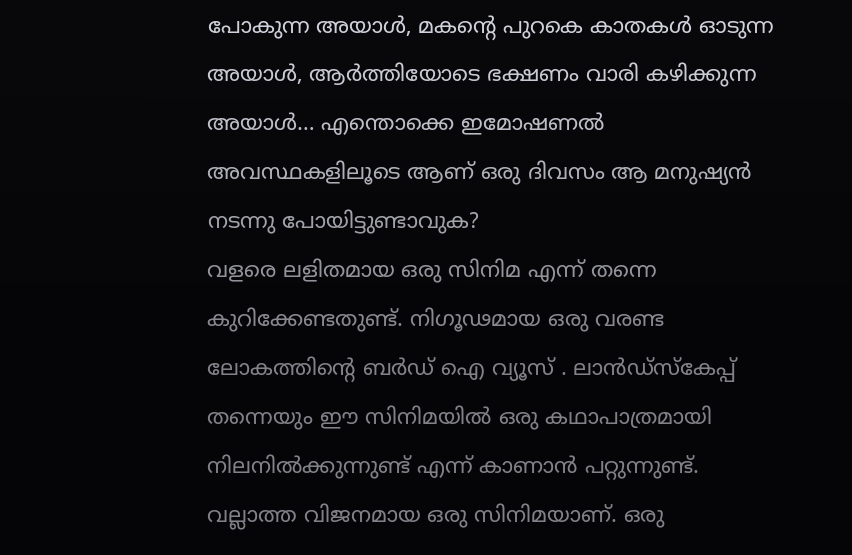പോകുന്ന അയാൾ, മകന്റെ പുറകെ കാതകൾ ഓടുന്ന അയാൾ, ആർത്തിയോടെ ഭക്ഷണം വാരി കഴിക്കുന്ന അയാൾ… എന്തൊക്കെ ഇമോഷണൽ അവസ്ഥകളിലൂടെ ആണ് ഒരു ദിവസം ആ മനുഷ്യൻ നടന്നു പോയിട്ടുണ്ടാവുക?
വളരെ ലളിതമായ ഒരു സിനിമ എന്ന് തന്നെ കുറിക്കേണ്ടതുണ്ട്. നിഗൂഢമായ ഒരു വരണ്ട ലോകത്തിന്റെ ബർഡ് ഐ വ്യൂസ് . ലാൻഡ്സ്കേപ്പ് തന്നെയും ഈ സിനിമയിൽ ഒരു കഥാപാത്രമായി നിലനിൽക്കുന്നുണ്ട് എന്ന് കാണാൻ പറ്റുന്നുണ്ട്. വല്ലാത്ത വിജനമായ ഒരു സിനിമയാണ്. ഒരു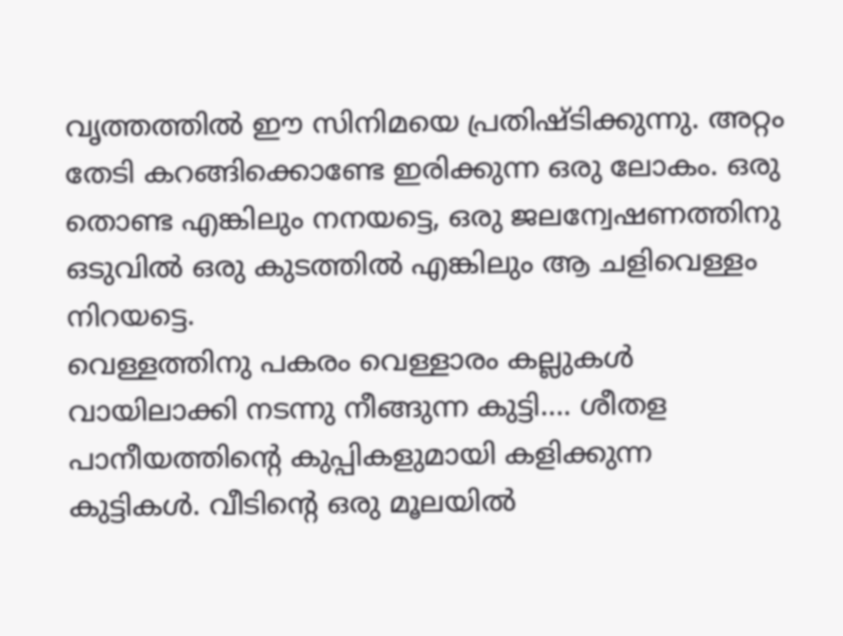വൃത്തത്തിൽ ഈ സിനിമയെ പ്രതിഷ്ടിക്കുന്നു. അറ്റം തേടി കറങ്ങിക്കൊണ്ടേ ഇരിക്കുന്ന ഒരു ലോകം. ഒരു തൊണ്ട എങ്കിലും നനയട്ടെ, ഒരു ജലന്വേഷണത്തിനു ഒടുവിൽ ഒരു കുടത്തിൽ എങ്കിലും ആ ചളിവെള്ളം നിറയട്ടെ.
വെള്ളത്തിനു പകരം വെള്ളാരം കല്ലുകൾ വായിലാക്കി നടന്നു നീങ്ങുന്ന കുട്ടി…. ശീതള പാനീയത്തിന്റെ കുപ്പികളുമായി കളിക്കുന്ന കുട്ടികൾ. വീടിന്റെ ഒരു മൂലയിൽ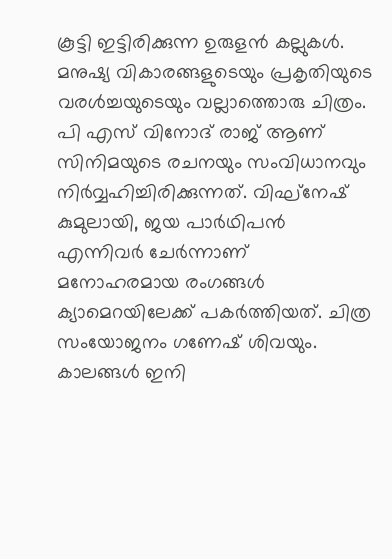കൂട്ടി ഇട്ടിരിക്കുന്ന ഉരുളൻ കല്ലുകൾ. മനുഷ്യ വികാരങ്ങളുടെയും പ്രകൃതിയുടെ വരൾച്ചയുടെയും വല്ലാത്തൊരു ചിത്രം.
പി എസ് വിനോദ് രാജ് ആണ് സിനിമയുടെ രചനയും സംവിധാനവും നിർവ്വഹിച്ചിരിക്കുന്നത്. വിഘ്നേഷ് കുമുലായി, ജയ പാർഥിപൻ എന്നിവർ ചേർന്നാണ് മനോഹരമായ രംഗങ്ങൾ ക്യാമെറയിലേക്ക് പകർത്തിയത്. ചിത്ര സംയോജനം ഗണേഷ് ശിവയും. കാലങ്ങൾ ഇനി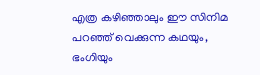എത്ര കഴിഞ്ഞാലും ഈ സിനിമ പറഞ്ഞ് വെക്കുന്ന കഥയും, ഭംഗിയും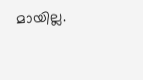മായില്ല.